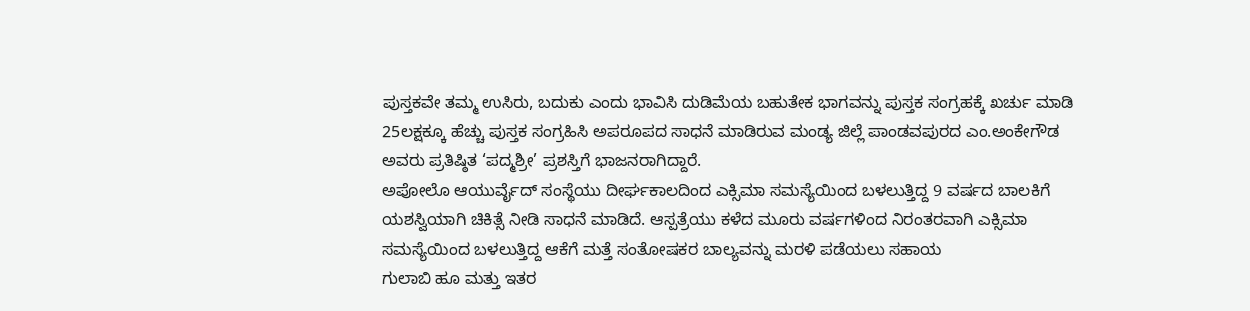ಪುಸ್ತಕವೇ ತಮ್ಮ ಉಸಿರು, ಬದುಕು ಎಂದು ಭಾವಿಸಿ ದುಡಿಮೆಯ ಬಹುತೇಕ ಭಾಗವನ್ನು ಪುಸ್ತಕ ಸಂಗ್ರಹಕ್ಕೆ ಖರ್ಚು ಮಾಡಿ 25ಲಕ್ಷಕ್ಕೂ ಹೆಚ್ಚು ಪುಸ್ತಕ ಸಂಗ್ರಹಿಸಿ ಅಪರೂಪದ ಸಾಧನೆ ಮಾಡಿರುವ ಮಂಡ್ಯ ಜಿಲ್ಲೆ ಪಾಂಡವಪುರದ ಎಂ.ಅಂಕೇಗೌಡ ಅವರು ಪ್ರತಿಷ್ಠಿತ ‘ಪದ್ಮಶ್ರೀ’ ಪ್ರಶಸ್ತಿಗೆ ಭಾಜನರಾಗಿದ್ದಾರೆ.
ಅಪೋಲೊ ಆಯುರ್ವೈದ್ ಸಂಸ್ಥೆಯು ದೀರ್ಘಕಾಲದಿಂದ ಎಕ್ಸಿಮಾ ಸಮಸ್ಯೆಯಿಂದ ಬಳಲುತ್ತಿದ್ದ 9 ವರ್ಷದ ಬಾಲಕಿಗೆ ಯಶಸ್ವಿಯಾಗಿ ಚಿಕಿತ್ಸೆ ನೀಡಿ ಸಾಧನೆ ಮಾಡಿದೆ. ಆಸ್ಪತ್ರೆಯು ಕಳೆದ ಮೂರು ವರ್ಷಗಳಿಂದ ನಿರಂತರವಾಗಿ ಎಕ್ಸಿಮಾ ಸಮಸ್ಯೆಯಿಂದ ಬಳಲುತ್ತಿದ್ದ ಆಕೆಗೆ ಮತ್ತೆ ಸಂತೋಷಕರ ಬಾಲ್ಯವನ್ನು ಮರಳಿ ಪಡೆಯಲು ಸಹಾಯ
ಗುಲಾಬಿ ಹೂ ಮತ್ತು ಇತರ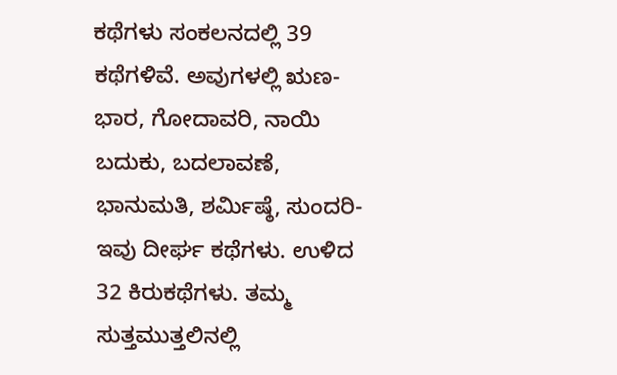ಕಥೆಗಳು ಸಂಕಲನದಲ್ಲಿ 39 ಕಥೆಗಳಿವೆ. ಅವುಗಳಲ್ಲಿ ಋಣ-ಭಾರ, ಗೋದಾವರಿ, ನಾಯಿ ಬದುಕು, ಬದಲಾವಣೆ, ಭಾನುಮತಿ, ಶರ್ಮಿಷ್ಠೆ, ಸುಂದರಿ- ಇವು ದೀರ್ಘ ಕಥೆಗಳು. ಉಳಿದ 32 ಕಿರುಕಥೆಗಳು. ತಮ್ಮ ಸುತ್ತಮುತ್ತಲಿನಲ್ಲಿ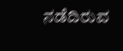ನಡೆದಿರುವ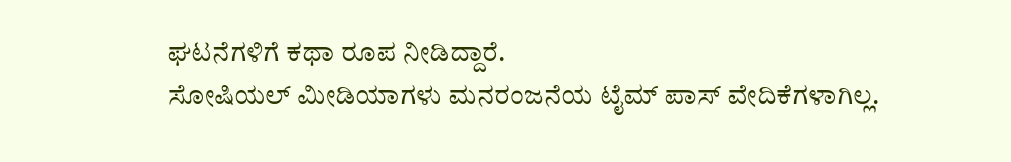ಘಟನೆಗಳಿಗೆ ಕಥಾ ರೂಪ ನೀಡಿದ್ದಾರೆ.
ಸೋಷಿಯಲ್ ಮೀಡಿಯಾಗಳು ಮನರಂಜನೆಯ ಟೈಮ್ ಪಾಸ್ ವೇದಿಕೆಗಳಾಗಿಲ್ಲ.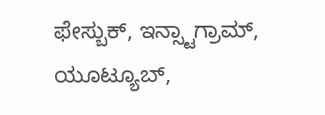ಫೇಸ್ಬುಕ್, ಇನ್ಸ್ಟಾಗ್ರಾಮ್, ಯೂಟ್ಯೂಬ್,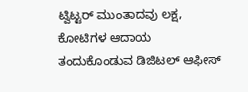ಟ್ವಿಟ್ಟರ್ ಮುಂತಾದವು ಲಕ್ಷ, ಕೋಟಿಗಳ ಆದಾಯ ತಂದುಕೊಂಡುವ ಡಿಜಿಟಲ್ ಆಫೀಸ್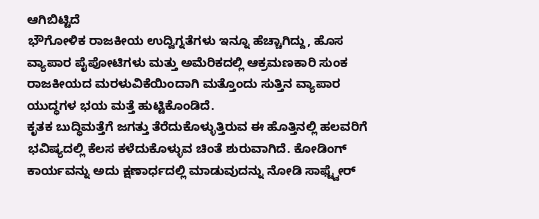ಆಗಿಬಿಟ್ಟಿದೆ
ಭೌಗೋಳಿಕ ರಾಜಕೀಯ ಉದ್ವಿಗ್ನತೆಗಳು ಇನ್ನೂ ಹೆಚ್ಚಾಗಿದ್ದು, ಹೊಸ ವ್ಯಾಪಾರ ಪೈಪೋಟಿಗಳು ಮತ್ತು ಅಮೆರಿಕದಲ್ಲಿ ಆಕ್ರಮಣಕಾರಿ ಸುಂಕ ರಾಜಕೀಯದ ಮರಳುವಿಕೆಯಿಂದಾಗಿ ಮತ್ತೊಂದು ಸುತ್ತಿನ ವ್ಯಾಪಾರ ಯುದ್ಧಗಳ ಭಯ ಮತ್ತೆ ಹುಟ್ಟಿಕೊಂಡಿದೆ.
ಕೃತಕ ಬುದ್ಧಿಮತ್ತೆಗೆ ಜಗತ್ತು ತೆರೆದುಕೊಳ್ಳುತ್ತಿರುವ ಈ ಹೊತ್ತಿನಲ್ಲಿ ಹಲವರಿಗೆ ಭವಿಷ್ಯದಲ್ಲಿ ಕೆಲಸ ಕಳೆದುಕೊಳ್ಳುವ ಚಿಂತೆ ಶುರುವಾಗಿದೆ. ಕೋಡಿಂಗ್ ಕಾರ್ಯವನ್ನು ಅದು ಕ್ಷಣಾರ್ಧದಲ್ಲಿ ಮಾಡುವುದನ್ನು ನೋಡಿ ಸಾಫ್ಟ್ವೇರ್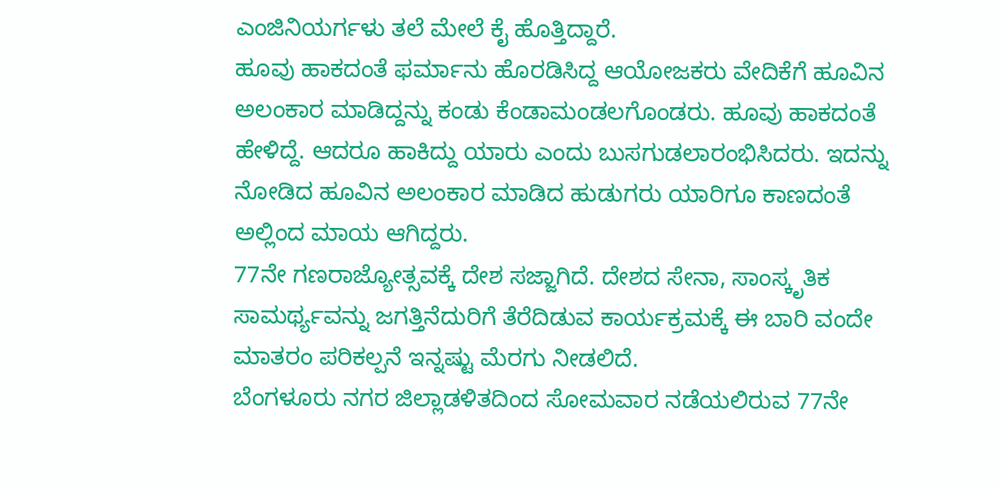ಎಂಜಿನಿಯರ್ಗಳು ತಲೆ ಮೇಲೆ ಕೈ ಹೊತ್ತಿದ್ದಾರೆ.
ಹೂವು ಹಾಕದಂತೆ ಫರ್ಮಾನು ಹೊರಡಿಸಿದ್ದ ಆಯೋಜಕರು ವೇದಿಕೆಗೆ ಹೂವಿನ ಅಲಂಕಾರ ಮಾಡಿದ್ದನ್ನು ಕಂಡು ಕೆಂಡಾಮಂಡಲಗೊಂಡರು. ಹೂವು ಹಾಕದಂತೆ ಹೇಳಿದ್ದೆ. ಆದರೂ ಹಾಕಿದ್ದು ಯಾರು ಎಂದು ಬುಸಗುಡಲಾರಂಭಿಸಿದರು. ಇದನ್ನು ನೋಡಿದ ಹೂವಿನ ಅಲಂಕಾರ ಮಾಡಿದ ಹುಡುಗರು ಯಾರಿಗೂ ಕಾಣದಂತೆ ಅಲ್ಲಿಂದ ಮಾಯ ಆಗಿದ್ದರು.
77ನೇ ಗಣರಾಜ್ಯೋತ್ಸವಕ್ಕೆ ದೇಶ ಸಜ್ಜಾಗಿದೆ. ದೇಶದ ಸೇನಾ, ಸಾಂಸ್ಕೃತಿಕ ಸಾಮರ್ಥ್ಯವನ್ನು ಜಗತ್ತಿನೆದುರಿಗೆ ತೆರೆದಿಡುವ ಕಾರ್ಯಕ್ರಮಕ್ಕೆ ಈ ಬಾರಿ ವಂದೇ ಮಾತರಂ ಪರಿಕಲ್ಪನೆ ಇನ್ನಷ್ಟು ಮೆರಗು ನೀಡಲಿದೆ.
ಬೆಂಗಳೂರು ನಗರ ಜಿಲ್ಲಾಡಳಿತದಿಂದ ಸೋಮವಾರ ನಡೆಯಲಿರುವ 77ನೇ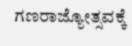ಗಣರಾಜ್ಯೋತ್ಸವಕ್ಕೆ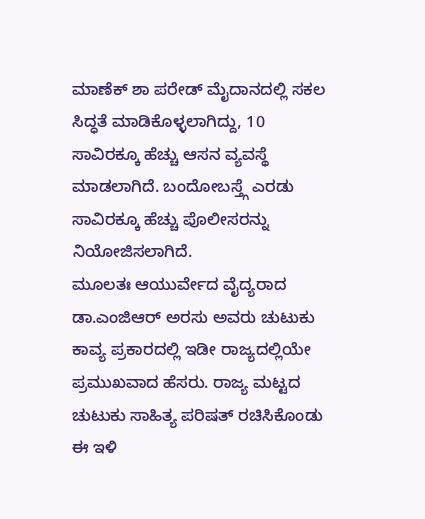ಮಾಣೆಕ್ ಶಾ ಪರೇಡ್ ಮೈದಾನದಲ್ಲಿ ಸಕಲ ಸಿದ್ಧತೆ ಮಾಡಿಕೊಳ್ಳಲಾಗಿದ್ದು, 10 ಸಾವಿರಕ್ಕೂ ಹೆಚ್ಚು ಆಸನ ವ್ಯವಸ್ಥೆ ಮಾಡಲಾಗಿದೆ. ಬಂದೋಬಸ್ತ್ಗೆ ಎರಡು ಸಾವಿರಕ್ಕೂ ಹೆಚ್ಚು ಪೊಲೀಸರನ್ನು ನಿಯೋಜಿಸಲಾಗಿದೆ.
ಮೂಲತಃ ಆಯುರ್ವೇದ ವೈದ್ಯರಾದ ಡಾ.ಎಂಜಿಆರ್ ಅರಸು ಅವರು ಚುಟುಕು ಕಾವ್ಯ ಪ್ರಕಾರದಲ್ಲಿ ಇಡೀ ರಾಜ್ಯದಲ್ಲಿಯೇ ಪ್ರಮುಖವಾದ ಹೆಸರು. ರಾಜ್ಯ ಮಟ್ಟದ ಚುಟುಕು ಸಾಹಿತ್ಯ ಪರಿಷತ್ ರಚಿಸಿಕೊಂಡು ಈ ಇಳಿ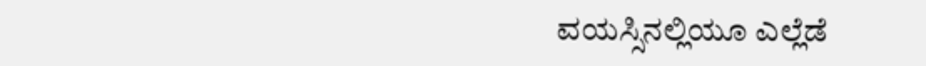ವಯಸ್ಸಿನಲ್ಲಿಯೂ ಎಲ್ಲೆಡೆ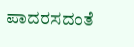ಪಾದರಸದಂತೆ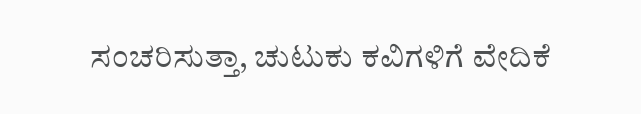ಸಂಚರಿಸುತ್ತಾ, ಚುಟುಕು ಕವಿಗಳಿಗೆ ವೇದಿಕೆ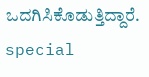ಒದಗಿಸಿಕೊಡುತ್ತಿದ್ದಾರೆ.
special